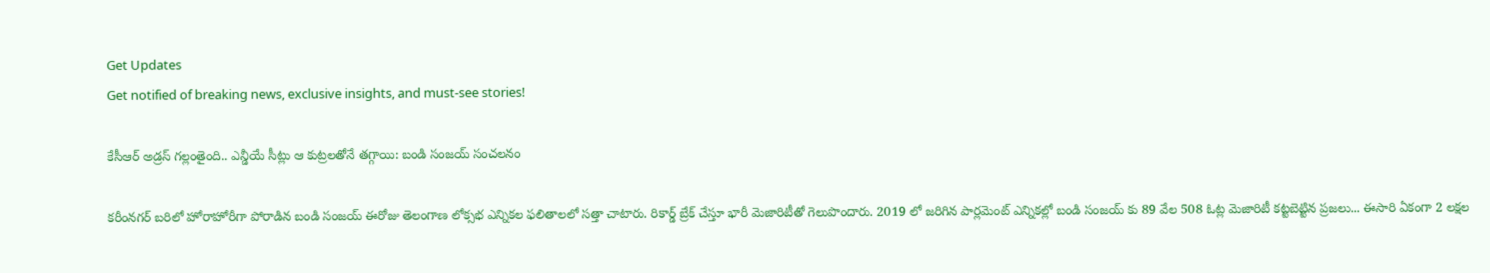Get Updates
Get notified of breaking news, exclusive insights, and must-see stories!

కేసీఆర్ అడ్రస్ గల్లంతైంది.. ఎన్డీయే సీట్లు ఆ కుట్రలతోనే తగ్గాయి: బండి సంజయ్ సంచలనం

కరీంనగర్ బరిలో హోరాహోరీగా పోరాడిన బండి సంజయ్ ఈరోజు తెలంగాణ లోక్సభ ఎన్నికల ఫలితాలలో సత్తా చాటారు. రికార్డ్ బ్రేక్ చేస్తూ భారీ మెజారిటీతో గెలుపొందారు. 2019 లో జరిగిన పార్లమెంట్ ఎన్నికల్లో బండి సంజయ్ కు 89 వేల 508 ఓట్ల మెజారిటీ కట్టబెట్టిన ప్రజలు... ఈసారి ఏకంగా 2 లక్షల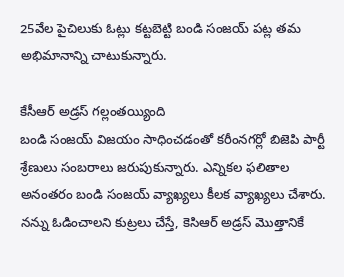25వేల పైచిలుకు ఓట్లు కట్టబెట్టి బండి సంజయ్ పట్ల తమ అభిమానాన్ని చాటుకున్నారు.

కేసీఆర్ అడ్రస్ గల్లంతయ్యింది
బండి సంజయ్ విజయం సాధించడంతో కరీంనగర్లో బిజెపి పార్టీ శ్రేణులు సంబరాలు జరుపుకున్నారు. ఎన్నికల ఫలితాల అనంతరం బండి సంజయ్ వ్యాఖ్యలు కీలక వ్యాఖ్యలు చేశారు. నన్ను ఓడించాలని కుట్రలు చేస్తే, కెసిఆర్ అడ్రస్ మొత్తానికే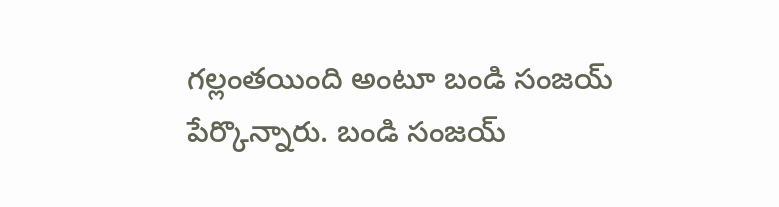గల్లంతయింది అంటూ బండి సంజయ్ పేర్కొన్నారు. బండి సంజయ్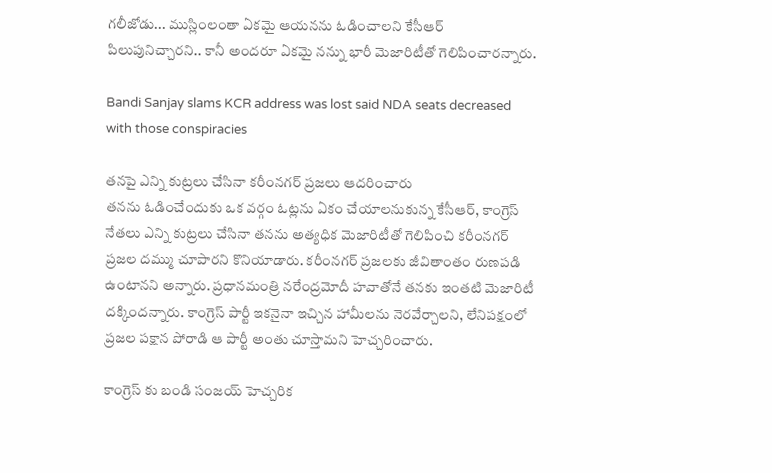గలీజోడు... ముస్లింలంతా ఏకమై ఆయనను ఓడించాలని కేసీఆర్ పిలుపునిచ్చారని.. కానీ అందరూ ఏకమై నన్ను భారీ మెజారిటీతో గెలిపించారన్నారు.

Bandi Sanjay slams KCR address was lost said NDA seats decreased with those conspiracies

తనపై ఎన్ని కుట్రలు చేసినా కరీంనగర్ ప్రజలు ఆదరించారు
తనను ఓడించేందుకు ఒక వర్గం ఓట్లను ఏకం చేయాలనుకున్న కేసీఆర్, కాంగ్రెస్ నేతలు ఎన్ని కుట్రలు చేసినా తనను అత్యధిక మెజారిటీతో గెలిపించి కరీంనగర్ ప్రజల దమ్ము చూపారని కొనియాడారు. కరీంనగర్ ప్రజలకు జీవితాంతం రుణపడి ఉంటానని అన్నారు. ప్రధానమంత్రి నరేంద్రమోదీ హవాతోనే తనకు ఇంతటి మెజారిటీ దక్కిందన్నారు. కాంగ్రెస్ పార్టీ ఇకనైనా ఇచ్చిన హామీలను నెరవేర్చాలని, లేనిపక్షంలో ప్రజల పక్షాన పోరాడి ఆ పార్టీ అంతు చూస్తామని హెచ్చరించారు.

కాంగ్రెస్ కు బండి సంజయ్ హెచ్చరిక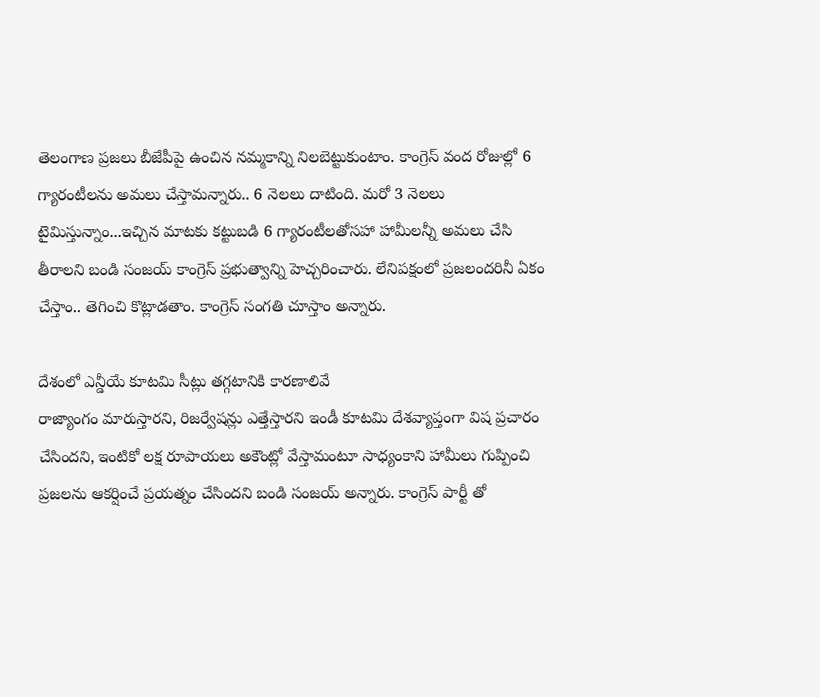తెలంగాణ ప్రజలు బీజేపీపై ఉంచిన నమ్మకాన్ని నిలబెట్టుకుంటాం. కాంగ్రెస్ వంద రోజుల్లో 6 గ్యారంటీలను అమలు చేస్తామన్నారు.. 6 నెలలు దాటింది. మరో 3 నెలలు టైమిస్తున్నాం...ఇచ్చిన మాటకు కట్టుబడి 6 గ్యారంటీలతోసహా హామీలన్నీ అమలు చేసి తీరాలని బండి సంజయ్ కాంగ్రెస్ ప్రభుత్వాన్ని హెచ్చరించారు. లేనిపక్షంలో ప్రజలందరినీ ఏకం చేస్తాం.. తెగించి కొట్లాడతాం. కాంగ్రెస్ సంగతి చూస్తాం అన్నారు.

దేశంలో ఎన్డీయే కూటమి సీట్లు తగ్గటానికి కారణాలివే
రాజ్యాంగం మారుస్తారని, రిజర్వేషన్లు ఎత్తేస్తారని ఇండీ కూటమి దేశవ్యాప్తంగా విష ప్రచారం చేసిందని, ఇంటికో లక్ష రూపాయలు అకౌంట్లో వేస్తామంటూ సాధ్యంకాని హామీలు గుప్పించి ప్రజలను ఆకర్షించే ప్రయత్నం చేసిందని బండి సంజయ్ అన్నారు. కాంగ్రెస్ పార్టీ తో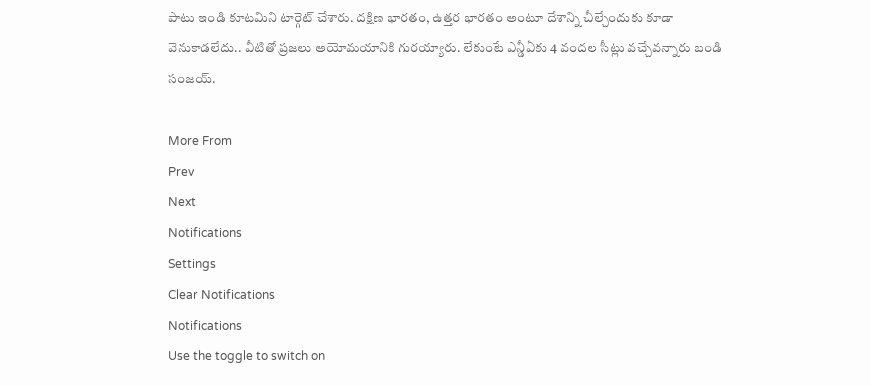పాటు ఇండి కూటమిని టార్గెట్ చేశారు. దక్షిణ భారతం, ఉత్తర భారతం అంటూ దేశాన్ని చీల్చేందుకు కూడా వెనుకాడలేదు.. వీటితో ప్రజలు అయోమయానికి గురయ్యారు. లేకుంటే ఎన్డీఏకు 4 వందల సీట్లు వచ్చేవన్నారు బండి సంజయ్.

More From
Prev
Next
Notifications
Settings
Clear Notifications
Notifications
Use the toggle to switch on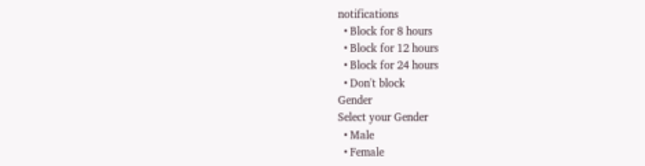notifications
  • Block for 8 hours
  • Block for 12 hours
  • Block for 24 hours
  • Don't block
Gender
Select your Gender
  • Male
  • Female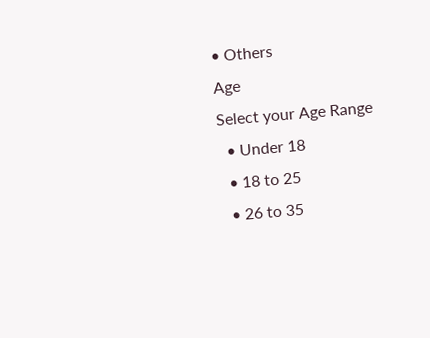• Others
Age
Select your Age Range
  • Under 18
  • 18 to 25
  • 26 to 35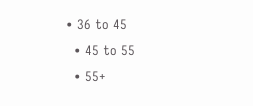• 36 to 45
  • 45 to 55
  • 55+